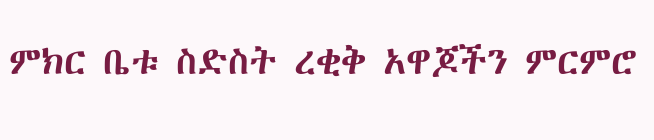ምክር ቤቱ ስድስት ረቂቅ አዋጆችን ምርምሮ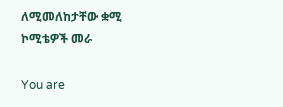ለሚመለከታቸው ቋሚ ኮሚቴዎች መራ

You are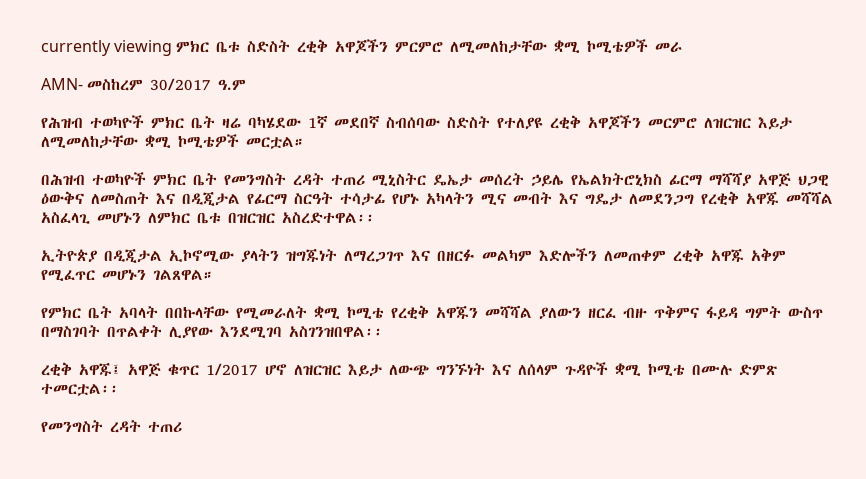currently viewing ምክር ቤቱ ስድስት ረቂቅ አዋጆችን ምርምሮ ለሚመለከታቸው ቋሚ ኮሚቴዎች መራ

AMN- መስከረም 30/2017 ዓ.ም

የሕዝብ ተወካዮች ምክር ቤት ዛሬ ባካሄደው 1ኛ መደበኛ ስብሰባው ስድስት የተለያዩ ረቂቅ አዋጆችን መርምሮ ለዝርዝር እይታ ለሚመለከታቸው ቋሚ ኮሚቴዎች መርቷል።

በሕዝብ ተወካዮች ምክር ቤት የመንግስት ረዳት ተጠሪ ሚኒስትር ዴኤታ መሰረት ኃይሌ የኤልክትሮኒክስ ፊርማ ማሻሻያ አዋጅ ህጋዊ ዕውቅና ለመስጠት እና በዲጂታል የፊርማ ስርዓት ተሳታፊ የሆኑ አካላትን ሚና መብት እና ግዴታ ለመደንጋግ የረቂቅ አዋጁ መሻሻል አስፈላጊ መሆኑን ለምክር ቤቱ በዝርዝር አስረድተዋል፡፡

ኢትዮጵያ በዲጂታል ኢኮኖሚው ያላትን ዝግጁነት ለማረጋገጥ እና በዘርፉ መልካም እድሎችን ለመጠቀም ረቂቅ አዋጁ አቅም የሚፈጥር መሆኑን ገልጸዋል።

የምክር ቤት አባላት በበኩላቸው የሚመራለት ቋሚ ኮሚቴ የረቂቅ አዋጁን መሻሻል ያለውን ዘርፈ ብዙ ጥቅምና ፋይዳ ግምት ውስጥ በማስገባት በጥልቀት ሊያየው እንደሚገባ አስገንዝበዋል፡፡

ረቂቅ አዋጁ፤ አዋጅ ቁጥር 1/2017 ሆኖ ለዝርዝር እይታ ለውጭ ግንኙነት እና ለሰላም ጉዳዮች ቋሚ ኮሚቴ በሙሉ ድምጽ ተመርቷል፡፡

የመንግስት ረዳት ተጠሪ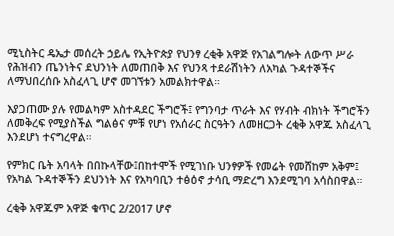ሚኒስትር ዴኤታ መሰረት ኃይሌ የኢትዮጵያ የህንፃ ረቂቅ አዋጅ የአገልግሎት ለውጥ ሥራ የሕዝብን ጤንነትና ደህንነት ለመጠበቅ እና የህንጻ ተደራሽነትን ለአካል ጉዳተኞችና ለማህበረሰቡ አስፈላጊ ሆኖ መገኘቱን አመልክተዋል።

እያጋጠሙ ያሉ የመልካም አስተዳደር ችግሮች፤ የግንባታ ጥራት እና የሃብት ብክነት ችግሮችን ለመቅረፍ የሚያስችል ግልፅና ምቹ የሆነ የአሰራር ስርዓትን ለመዘርጋት ረቂቅ አዋጁ አስፈላጊ እንደሆነ ተናግረዋል።

የምክር ቤት አባላት በበኩላቸው፤በከተሞች የሚገነቡ ህንፃዎች የመሬት የመሸከም አቅም፤ የአካል ጉዳተኞችን ደህንነት እና የአካባቢን ተፅዕኖ ታሳቢ ማድረግ እንደሚገባ አሳስበዋል።

ረቂቅ አዋጁም አዋጅ ቁጥር 2/2017 ሆኖ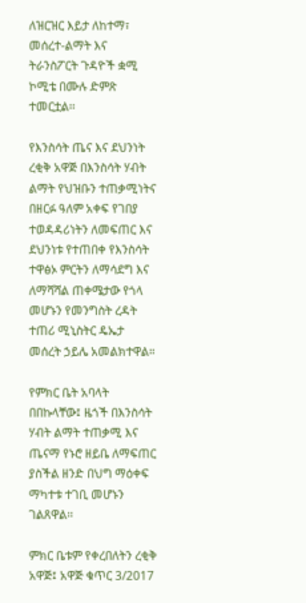ለዝርዝር እይታ ለከተማ፣ መሰረተ-ልማት እና ትራንስፖርት ጉዳዮች ቋሚ ኮሚቴ በሙሉ ድምጽ ተመርቷል፡፡

የእንስሳት ጤና እና ደህንነት ረቂቅ አዋጅ በእንስሳት ሃብት ልማት የህዝቡን ተጠቃሚነትና በዘርፉ ዓለም አቀፍ የገበያ ተወዳዳሪነትን ለመፍጠር እና ደህንነቱ የተጠበቀ የእንስሳት ተዋፅኦ ምርትን ለማሳደግ እና ለማሻሻል ጠቀሜታው የጎላ መሆኑን የመንግስት ረዳት ተጠሪ ሚኒስትር ዴኤታ መሰረት ኃይሌ አመልክተዋል።

የምክር ቤት አባላት በበኩላቸው፤ ዜጎች በእንስሳት ሃብት ልማት ተጠቃሚ እና ጤናማ የኑሮ ዘይቤ ለማፍጠር ያስችል ዘንድ በህግ ማዕቀፍ ማካተቱ ተገቢ መሆኑን ገልጸዋል፡፡

ምክር ቤቱም የቀረበለትን ረቂቅ አዋጅ፤ አዋጅ ቁጥር 3/2017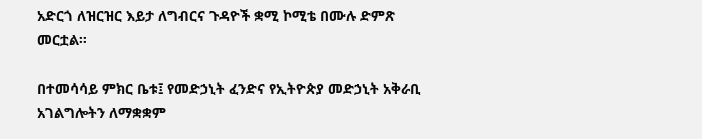አድርጎ ለዝርዝር እይታ ለግብርና ጉዳዮች ቋሚ ኮሚቴ በሙሉ ድምጽ መርቷል።

በተመሳሳይ ምክር ቤቱ፤ የመድኃኒት ፈንድና የኢትዮጵያ መድኃኒት አቅራቢ አገልግሎትን ለማቋቋም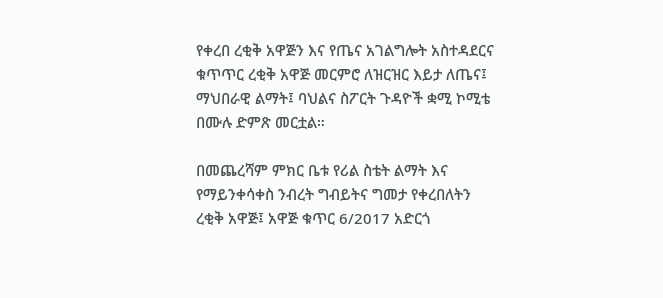የቀረበ ረቂቅ አዋጅን እና የጤና አገልግሎት አስተዳደርና ቁጥጥር ረቂቅ አዋጅ መርምሮ ለዝርዝር እይታ ለጤና፤ ማህበራዊ ልማት፤ ባህልና ስፖርት ጉዳዮች ቋሚ ኮሚቴ በሙሉ ድምጽ መርቷል።

በመጨረሻም ምክር ቤቱ የሪል ስቴት ልማት እና የማይንቀሳቀስ ንብረት ግብይትና ግመታ የቀረበለትን ረቂቅ አዋጅ፤ አዋጅ ቁጥር 6/2017 አድርጎ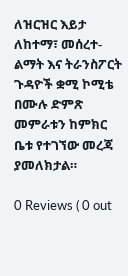ለዝርዝር እይታ ለከተማ፣ መሰረተ-ልማት እና ትራንስፖርት ጉዳዮች ቋሚ ኮሚቴ በሙሉ ድምጽ መምራቱን ከምክር ቤቱ የተገኘው መረጃ ያመለክታል።

0 Reviews ( 0 out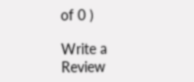of 0 )

Write a Review